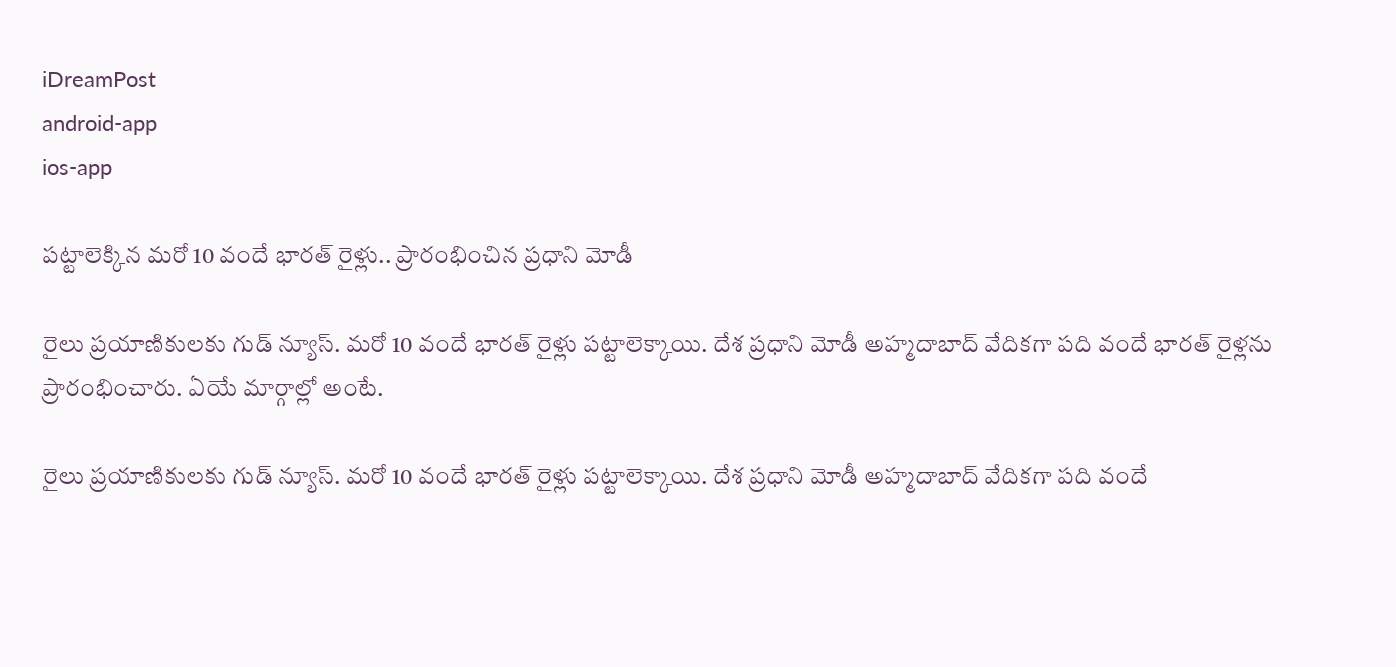iDreamPost
android-app
ios-app

పట్టాలెక్కిన మరో 10 వందే భారత్ రైళ్లు.. ప్రారంభించిన ప్రధాని మోడీ

రైలు ప్రయాణికులకు గుడ్ న్యూస్. మరో 10 వందే భారత్ రైళ్లు పట్టాలెక్కాయి. దేశ ప్రధాని మోడీ అహ్మదాబాద్ వేదికగా పది వందే భారత్ రైళ్లను ప్రారంభించారు. ఏయే మార్గాల్లో అంటే.

రైలు ప్రయాణికులకు గుడ్ న్యూస్. మరో 10 వందే భారత్ రైళ్లు పట్టాలెక్కాయి. దేశ ప్రధాని మోడీ అహ్మదాబాద్ వేదికగా పది వందే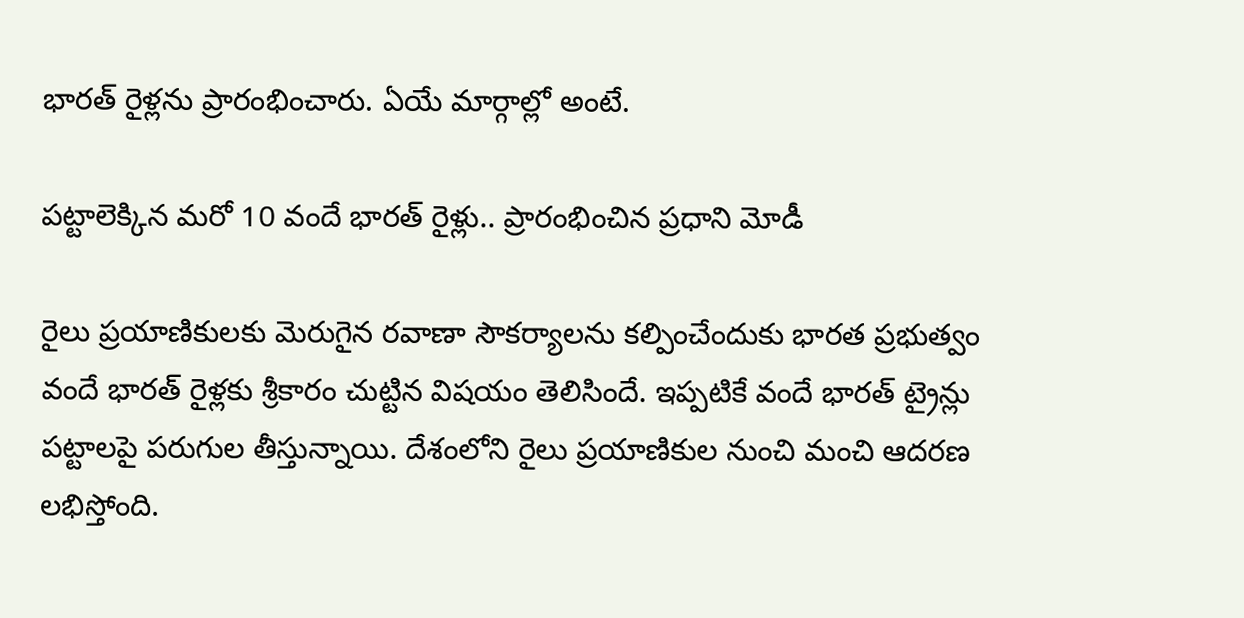భారత్ రైళ్లను ప్రారంభించారు. ఏయే మార్గాల్లో అంటే.

పట్టాలెక్కిన మరో 10 వందే భారత్ రైళ్లు.. ప్రారంభించిన ప్రధాని మోడీ

రైలు ప్రయాణికులకు మెరుగైన రవాణా సౌకర్యాలను కల్పించేందుకు భారత ప్రభుత్వం వందే భారత్ రైళ్లకు శ్రీకారం చుట్టిన విషయం తెలిసిందే. ఇప్పటికే వందే భారత్ ట్రైన్లు పట్టాలపై పరుగుల తీస్తున్నాయి. దేశంలోని రైలు ప్రయాణికుల నుంచి మంచి ఆదరణ లభిస్తోంది.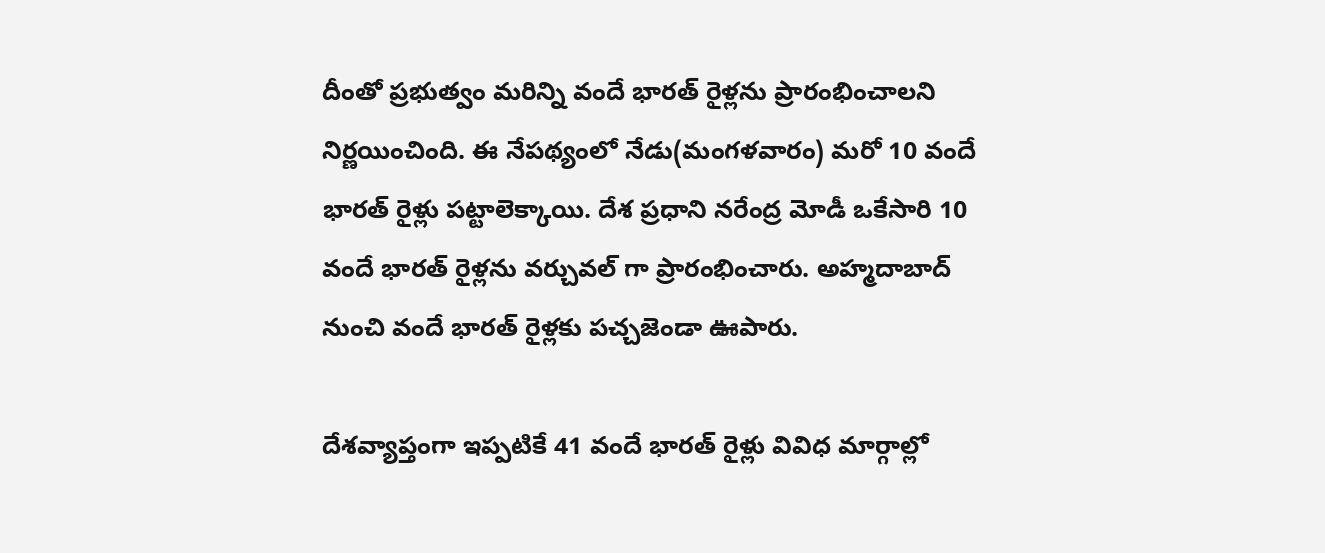దీంతో ప్రభుత్వం మరిన్ని వందే భారత్ రైళ్లను ప్రారంభించాలని నిర్ణయించింది. ఈ నేపథ్యంలో నేడు(మంగళవారం) మరో 10 వందే భారత్ రైళ్లు పట్టాలెక్కాయి. దేశ ప్రధాని నరేంద్ర మోడీ ఒకేసారి 10 వందే భారత్ రైళ్లను వర్చువల్ గా ప్రారంభించారు. అహ్మదాబాద్ నుంచి వందే భారత్ రైళ్లకు పచ్చజెండా ఊపారు.

దేశవ్యాప్తంగా ఇప్పటికే 41 వందే భారత్ రైళ్లు వివిధ మార్గాల్లో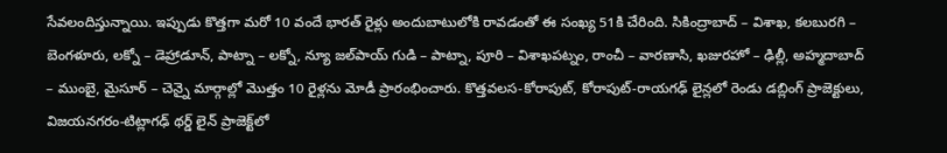సేవలందిస్తున్నాయి. ఇప్పుడు కొత్తగా మరో 10 వందే భారత్ రైళ్లు అందుబాటులోకి రావడంతో ఈ సంఖ్య 51కి చేరింది. సికింద్రాబాద్ – విశాఖ‌, క‌ల‌బురగి – బెంగ‌ళూరు, ల‌క్నో – డెహ్రాడూన్, పాట్నా – ల‌క్నో, న్యూ జ‌ల్‌పాయ్ గుడి – పాట్నా, పూరి – విశాఖ‌ప‌ట్నం, రాంచీ – వార‌ణాసి, ఖ‌జుర‌హో – ఢిల్లీ, అహ్మ‌దాబాద్ – ముంబై, మైసూర్ – చెన్నై మార్గాల్లో మొత్తం 10 రైళ్ల‌ను మోడీ ప్రారంభించారు. కొత్తవలస-కోరాపుట్, కోరాపుట్-రాయగఢ్‌ లైన్లలో రెండు డబ్లింగ్ ప్రాజెక్టులు, విజయనగరం-టిట్లాగఢ్ థర్డ్ లైన్ ప్రాజెక్ట్‌లో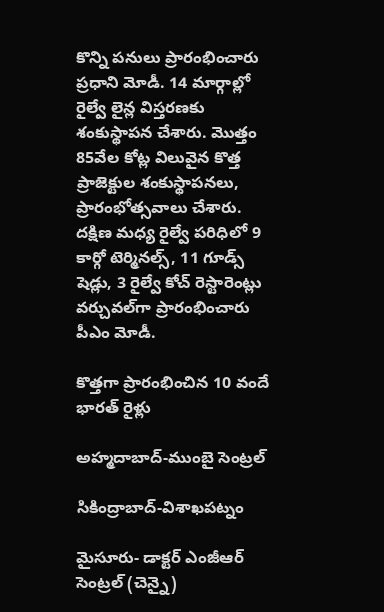కొన్ని పనులు ప్రారంభించారు ప్రధాని మోడీ. 14 మార్గాల్లో రైల్వే లైన్ల విస్తరణకు శంకుస్థాపన చేశారు. మొత్తం 85వేల కోట్ల విలువైన కొత్త ప్రాజెక్టుల శంకుస్థాపనలు, ప్రారంభోత్సవాలు చేశారు. దక్షిణ మధ్య రైల్వే పరిధిలో 9 కార్గో టెర్మినల్స్, 11 గూడ్స్ షెడ్లు, 3 రైల్వే కోచ్ రెస్టారెంట్లు వర్చువల్‌గా ప్రారంభించారు పీఎం మోడీ.

కొత్తగా ప్రారంభించిన 10 వందే భారత్ రైళ్లు

అహ్మదాబాద్-ముంబై సెంట్రల్

సికింద్రాబాద్-విశాఖపట్నం

మైసూరు- డాక్టర్ ఎంజీఆర్ సెంట్రల్ (చెన్నై)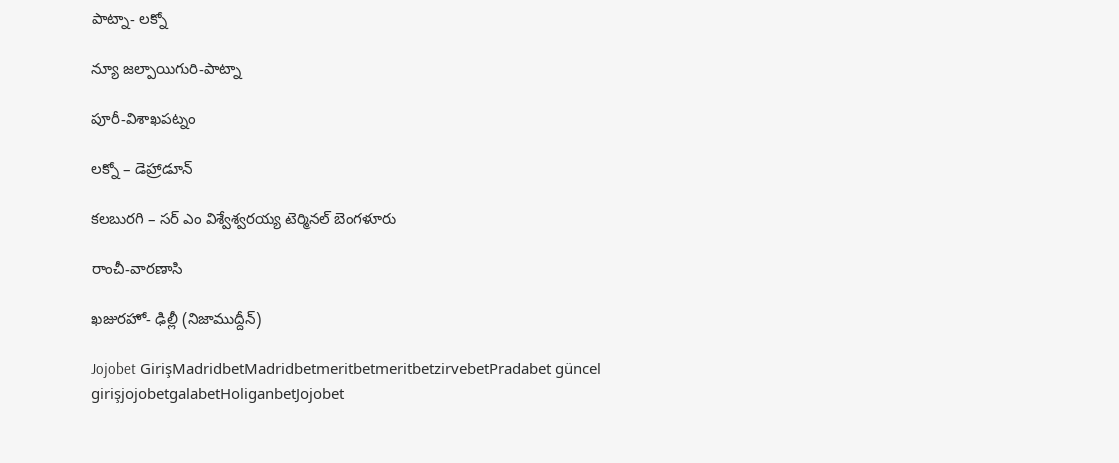పాట్నా- లక్నో

న్యూ జల్పాయిగురి-పాట్నా

పూరీ-విశాఖపట్నం

లక్నో – డెహ్రాడూన్

కలబురగి – సర్ ఎం విశ్వేశ్వరయ్య టెర్మినల్ బెంగళూరు

రాంచీ-వారణాసి

ఖజురహో- ఢిల్లీ (నిజాముద్దీన్)

Jojobet GirişMadridbetMadridbetmeritbetmeritbetzirvebetPradabet güncel girişjojobetgalabetHoliganbetJojobet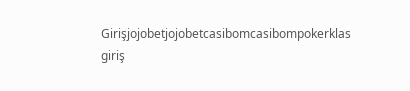Girişjojobetjojobetcasibomcasibompokerklas giriş